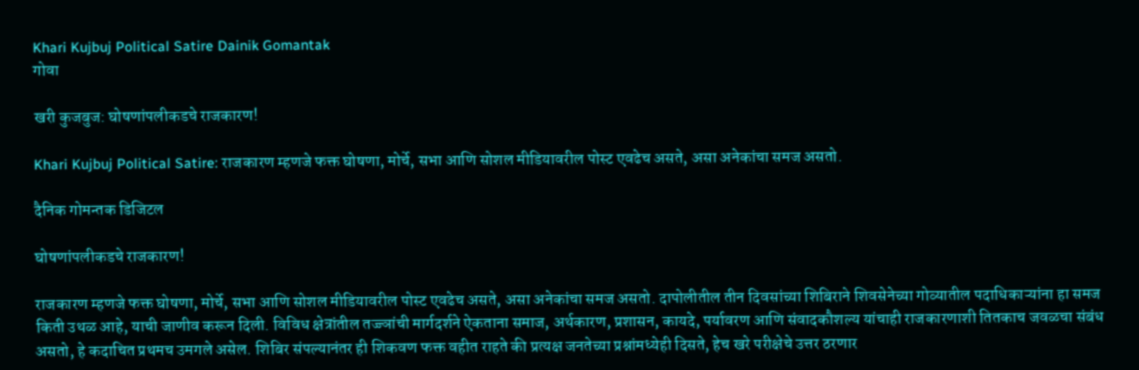Khari Kujbuj Political Satire Dainik Gomantak
गोवा

खरी कुजबुज: घोषणांपलीकडचे राजकारण!

Khari Kujbuj Political Satire: राजकारण म्हणजे फक्त घोषणा, मोर्चे, सभा आणि सोशल मीडियावरील पोस्ट एवढेच असते, असा अनेकांचा समज असतो.

दैनिक गोमन्तक डिजिटल

घोषणांपलीकडचे राजकारण!

राजकारण म्हणजे फक्त घोषणा, मोर्चे, सभा आणि सोशल मीडियावरील पोस्ट एवढेच असते, असा अनेकांचा समज असतो. दापोलीतील तीन दिवसांच्या शिबिराने शिवसेनेच्या गोव्यातील पदाधिकाऱ्यांना हा समज किती उथळ आहे, याची जाणीव करून दिली. विविध क्षेत्रांतील तज्ज्ञांची मार्गदर्शने ऐकताना समाज, अर्थकारण, प्रशासन, कायदे, पर्यावरण आणि संवादकौशल्य यांचाही राजकारणाशी तितकाच जवळचा संबंध असतो, हे कदाचित प्रथमच उमगले असेल. शिबिर संपल्यानंतर ही शिकवण फक्त वहीत राहते की प्रत्यक्ष जनतेच्या प्रश्नांमध्येही दिसते, हेच खरे परीक्षेचे उत्तर ठरणार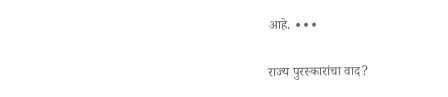आहे. ∙∙∙

राज्य पुरस्कारांचा वाद?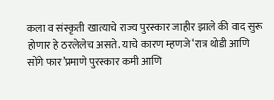कला व संस्कृती खात्याचे राज्य पुरस्कार जाहीर झाले की वाद सुरू होणार हे ठरलेलेच असते. याचे कारण म्हणजे ‘रात्र थोडी आणि सोंगे फार’प्रमाणे पुरस्कार कमी आणि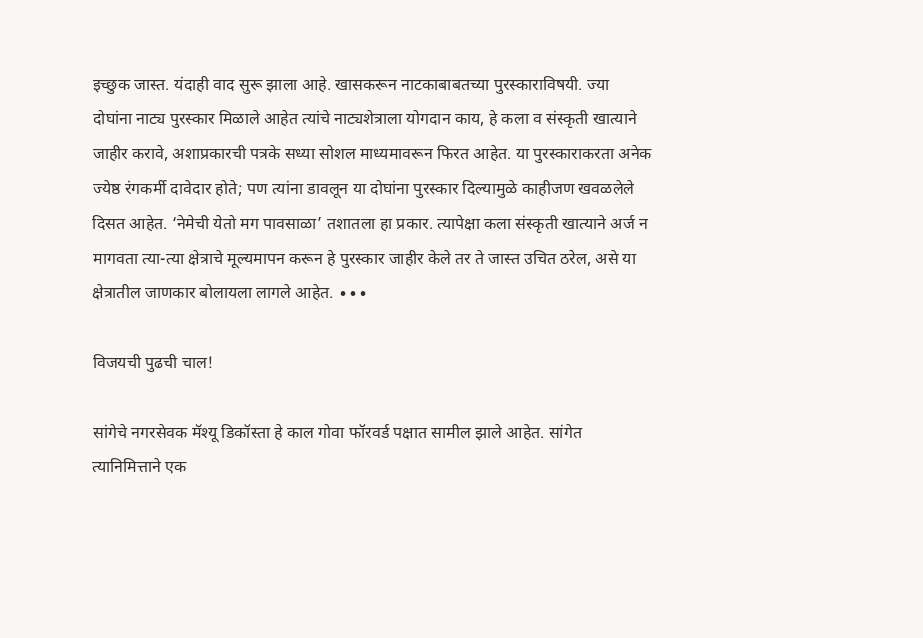इच्छुक जास्त. यंदाही वाद सुरू झाला आहे. खासकरून नाटकाबाबतच्या पुरस्काराविषयी. ज्या दोघांना नाट्य पुरस्कार मिळाले आहेत त्यांचे नाट्यशेत्राला योगदान काय, हे कला व संस्कृती खात्याने जाहीर करावे, अशाप्रकारची पत्रके सध्या सोशल माध्यमावरून फिरत आहेत. या पुरस्काराकरता अनेक ज्येष्ठ रंगकर्मी दावेदार होते; पण त्यांना डावलून या दोघांना पुरस्कार दिल्यामुळे काहीजण खवळलेले दिसत आहेत. ‘नेमेची येतो मग पावसाळा’ तशातला हा प्रकार. त्यापेक्षा कला संस्कृती खात्याने अर्ज न मागवता त्या-त्या क्षेत्राचे मूल्यमापन करून हे पुरस्कार जाहीर केले तर ते जास्त उचित ठरेल, असे या क्षेत्रातील जाणकार बोलायला लागले आहेत. ∙∙∙

विजयची पुढची चाल!

सांगेचे नगरसेवक मॅश्‍‍यू डिकॉस्‍ता हे काल गोवा फॉरवर्ड पक्षात सामील झाले आहेत. सांगेत त्‍यानिमित्ताने एक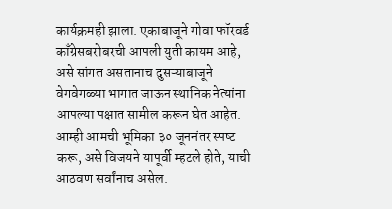कार्यक्रमही झाला. एकाबाजूने गोवा फॉरवर्ड काँग्रेसबरोबरची आपली युती कायम आहे, असे सांगत असतानाच दुसऱ्याबाजूने वेगवेगळ्‍या भागात जाऊन स्‍थानिक नेत्‍यांना आपल्‍या पक्षात सामील करून घेत आहेत. आम्‍ही आमची भूमिका ३० जूननंतर स्‍पष्‍ट करू, असे विजयने यापूर्वी म्‍हटले होते, याची आठवण सर्वांनाच असेल.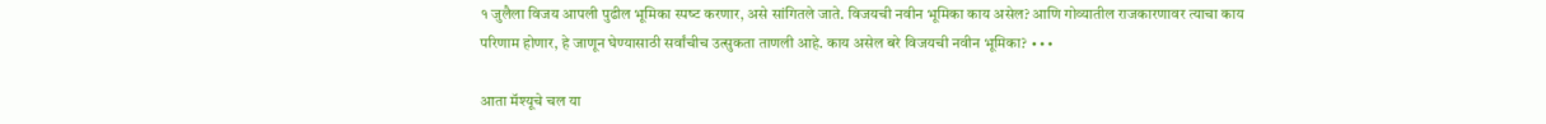१ जुलैला विजय आपली पुढील भूमिका स्‍पष्‍ट करणार, असे सांगितले जाते. विजयची नवीन भूमिका काय असेल? आणि गोव्‍यातील राजकारणावर त्‍याचा काय परिणाम होणार, हे जाणून घेण्‍यासाठी सर्वांचीच उत्‍सुकता ताणली आहे. काय असेल बरे विजयची नवीन भूमिका? ∙∙∙

आता मॅश्यूचे चल या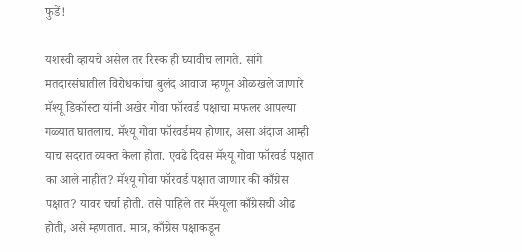फुडें!

यशस्वी व्हायचे असेल तर रिस्क ही घ्यावीच लागते. सांगे मतदारसंघातील विरोधकांचा बुलंद आवाज म्हणून ओळखले जाणारे मॅश्यू डिकॉस्टा यांनी अखेर गोवा फॉरवर्ड पक्षाचा मफलर आपल्या गळ्यात घातलाच. मॅश्यू गोवा फॉरवर्डमय होणार, असा अंदाज आम्ही याच सदरात व्यक्त केला होता. एवढे दिवस मॅश्यू गोवा फॉरवर्ड पक्षात का आले नाहीत? मॅश्यू गोवा फॉरवर्ड पक्षात जाणार की काँग्रेस पक्षात? यावर चर्चा होती. तसे पाहिले तर मॅश्यूला काँग्रेसची ओढ होती, असे म्हणतात. मात्र, काँग्रेस पक्षाकडून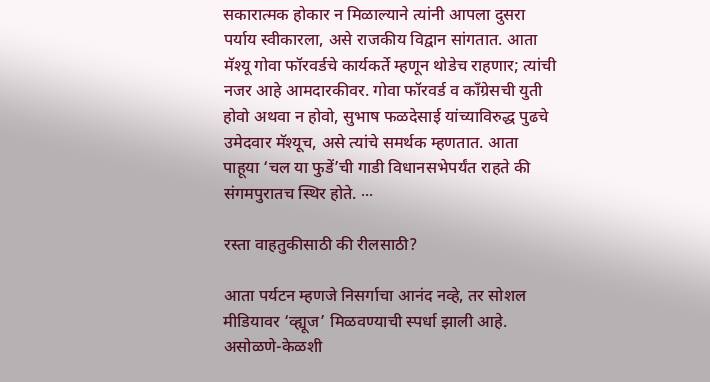सकारात्मक होकार न मिळाल्याने त्यांनी आपला दुसरा पर्याय स्वीकारला, असे राजकीय विद्वान सांगतात. आता मॅश्यू गोवा फॉरवर्डचे कार्यकर्ते म्हणून थोडेच राहणार; त्यांची नजर आहे आमदारकीवर. गोवा फॉरवर्ड व काँग्रेसची युती होवो अथवा न होवो, सुभाष फळदेसाई यांच्याविरुद्ध पुढचे उमेदवार मॅश्यूच, असे त्यांचे समर्थक म्हणतात. आता पाहूया ‘चल या फुडें’ची गाडी विधानसभेपर्यंत राहते की संगमपुरातच स्थिर होते. ∙∙∙

रस्ता वाहतुकीसाठी की रीलसाठी?

आता पर्यटन म्हणजे निसर्गाचा आनंद नव्हे, तर सोशल मीडियावर ‘व्ह्यूज’ मिळवण्याची स्पर्धा झाली आहे. असोळणे-केळशी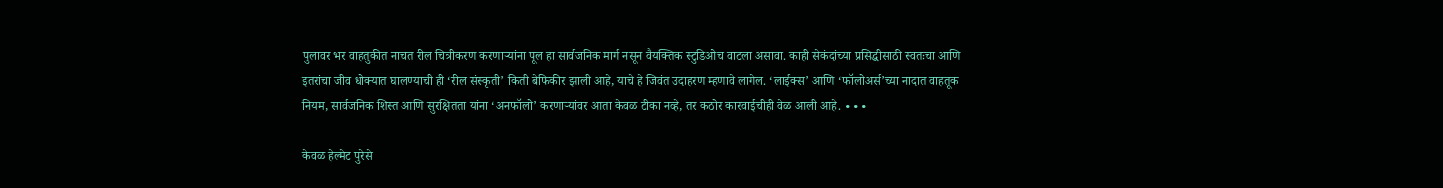पुलावर भर वाहतुकीत नाचत रील चित्रीकरण करणाऱ्यांना पूल हा सार्वजनिक मार्ग नसून वैयक्तिक स्टुडिओच वाटला असावा. काही सेकंदांच्या प्रसिद्धीसाठी स्वतःचा आणि इतरांचा जीव धोक्यात घालण्याची ही ‘रील संस्कृती’ किती बेफिकीर झाली आहे, याचे हे जिवंत उदाहरण म्हणावे लागेल. ‘लाईक्स’ आणि ‘फॉलोअर्स’च्या नादात वाहतूक नियम, सार्वजनिक शिस्त आणि सुरक्षितता यांना ‘अनफॉलो’ करणाऱ्यांवर आता केवळ टीका नव्हे, तर कठोर कारवाईचीही वेळ आली आहे. ∙∙∙

केवळ हेल्मेट पुरेसे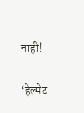नाही!

‘हेल्मेट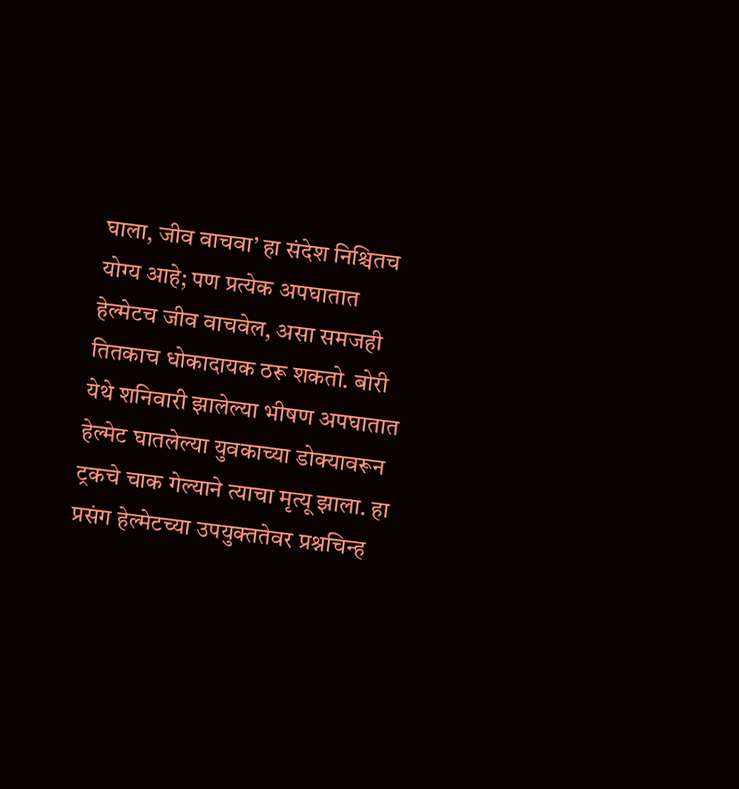घाला, जीव वाचवा’ हा संदेश निश्चितच योग्य आहे; पण प्रत्येक अपघातात हेल्मेटच जीव वाचवेल, असा समजही तितकाच धोकादायक ठरू शकतो. बोरी येथे शनिवारी झालेल्या भीषण अपघातात हेल्मेट घातलेल्या युवकाच्या डोक्यावरून ट्रकचे चाक गेल्याने त्याचा मृत्यू झाला. हा प्रसंग हेल्मेटच्या उपयुक्ततेवर प्रश्नचिन्ह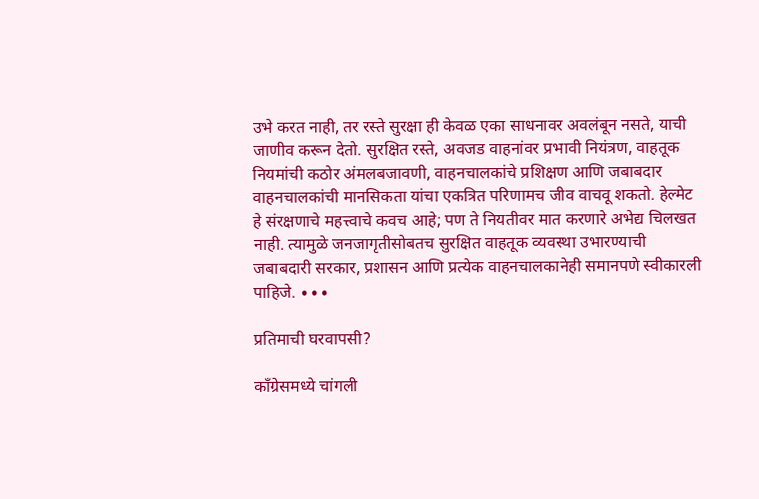उभे करत नाही, तर रस्ते सुरक्षा ही केवळ एका साधनावर अवलंबून नसते, याची जाणीव करून देतो. सुरक्षित रस्ते, अवजड वाहनांवर प्रभावी नियंत्रण, वाहतूक नियमांची कठोर अंमलबजावणी, वाहनचालकांचे प्रशिक्षण आणि जबाबदार वाहनचालकांची मानसिकता यांचा एकत्रित परिणामच जीव वाचवू शकतो. हेल्मेट हे संरक्षणाचे महत्त्वाचे कवच आहे; पण ते नियतीवर मात करणारे अभेद्य चिलखत नाही. त्यामुळे जनजागृतीसोबतच सुरक्षित वाहतूक व्यवस्था उभारण्याची जबाबदारी सरकार, प्रशासन आणि प्रत्येक वाहनचालकानेही समानपणे स्वीकारली पाहिजे. ∙∙∙

प्रतिमाची घरवापसी?

काँग्रेसमध्‍ये चांगली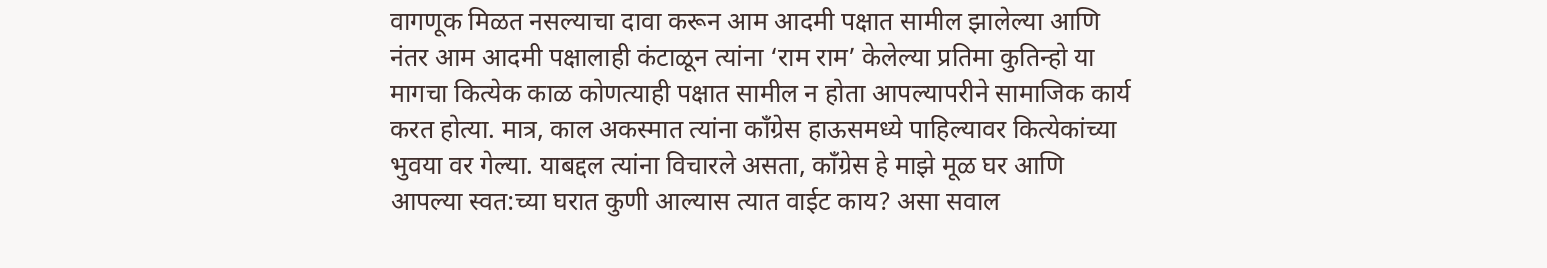वागणूक मिळत नसल्‍याचा दावा करून आम आदमी पक्षात सामील झालेल्‍या आणि नंतर आम आदमी पक्षालाही कंटाळून त्यांना ‘राम राम’ केलेल्‍या प्रतिमा कुतिन्‍हो या मागचा कित्‍येक काळ कोणत्‍याही पक्षात सामील न होता आपल्‍यापरीने सामाजिक कार्य करत होत्‍या. मात्र, काल अकस्‍मात त्‍यांना काँग्रेस हाऊसमध्‍ये पाहिल्‍यावर कित्‍येकांच्‍या भुवया वर गेल्‍या. याबद्दल त्‍यांना विचारले असता, काँग्रेस हे माझे मूळ घर आणि आपल्‍या स्‍वत:च्‍या घरात कुणी आल्‍यास त्‍यात वाईट काय? असा सवाल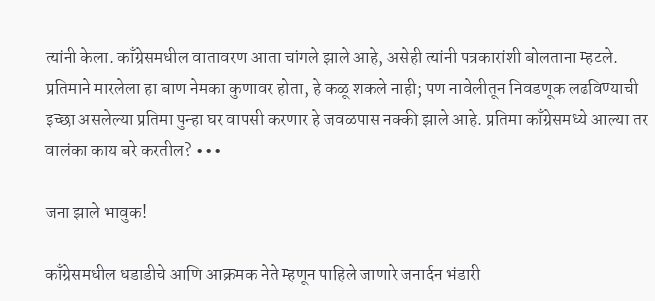त्‍यांनी केला. काँग्रेसमधील वातावरण आता चांगले झाले आहे, असेही त्‍यांनी पत्रकारांशी बोलताना म्‍हटले. प्रतिमाने मारलेला हा बाण नेमका कुणावर होता, हे कळू शकले नाही; पण नावेलीतून निवडणूक लढविण्‍याची इच्‍छा असलेल्‍या प्रतिमा पुन्‍हा घर वापसी करणार हे जवळपास नक्‍की झाले आहे. प्रतिमा काँग्रेसमध्‍ये आल्या तर वालंका काय बरे करतील? ∙∙∙

जना झाले भावुक!

काँग्रेसमधील धडाडीचे आणि आक्रमक नेते म्हणून पाहिले जाणारे जनार्दन भंडारी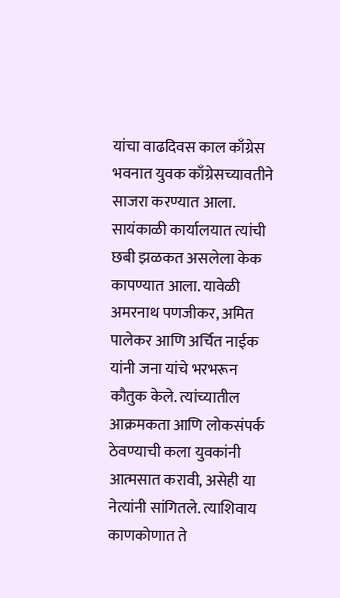यांचा वाढदिवस काल काँग्रेस भवनात युवक काँग्रेसच्यावतीने साजरा करण्यात आला. सायंकाळी कार्यालयात त्यांची छबी झळकत असलेला केक कापण्यात आला. यावेळी अमरनाथ पणजीकर, अमित पालेकर आणि अर्चित नाईक यांनी जना यांचे भरभरून कौतुक केले. त्यांच्यातील आक्रमकता आणि लोकसंपर्क ठेवण्याची कला युवकांनी आत्मसात करावी, असेही या नेत्यांनी सांगितले. त्याशिवाय काणकोणात ते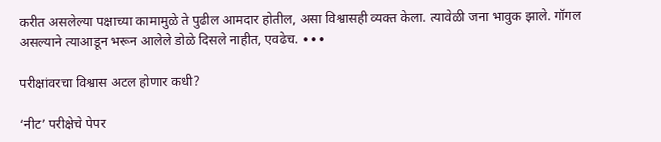करीत असलेल्या पक्षाच्या कामामुळे ते पुढील आमदार होतील, असा विश्वासही व्यक्त केला. त्यावेळी जना भावुक झाले. गॉगल असल्याने त्याआडून भरून आलेले डोळे दिसले नाहीत, एवढेच. ∙∙∙

परीक्षांवरचा विश्वास अटल होणार कधी?

‘नीट’ परीक्षेचे पेपर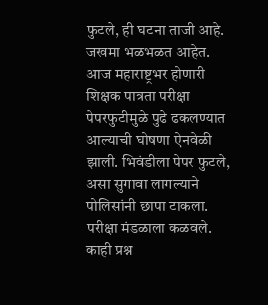फुटले, ही घटना ताजी आहे. जखमा भळभळत आहेत. आज महाराष्ट्रभर होणारी शिक्षक पात्रता परीक्षा पेपरफुटीमुळे पुढे ढकलण्यात आल्याची घोषणा ऐनवेळी झाली. भिवंडीला पेपर फुटले, असा सुगावा लागल्याने पोलिसांनी छापा टाकला. परीक्षा मंडळाला कळवले. काही प्रश्न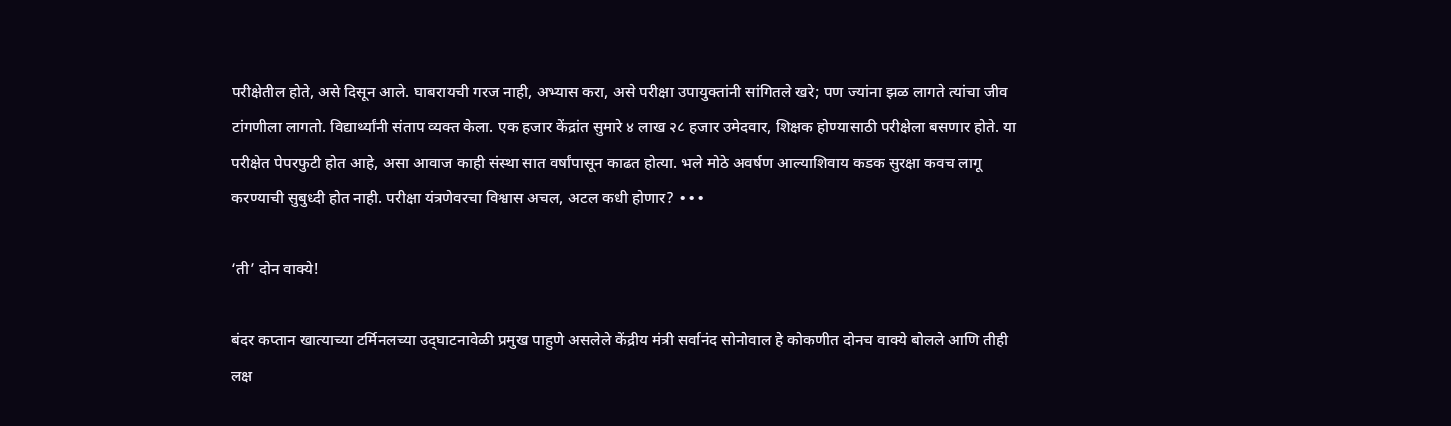परीक्षेतील होते, असे दिसून आले. घाबरायची गरज नाही, अभ्यास करा, असे परीक्षा उपायुक्तांनी सांगितले खरे; पण ज्यांना झळ लागते त्यांचा जीव टांगणीला लागतो. विद्यार्थ्यांनी संताप व्यक्त केला. एक हजार केंद्रांत सुमारे ४ लाख २८ हजार उमेदवार, शिक्षक होण्यासाठी परीक्षेला बसणार होते. या परीक्षेत पेपरफुटी होत आहे, असा आवाज काही संस्था सात वर्षांपासून काढत होत्या. भले मोठे अवर्षण आल्याशिवाय कडक सुरक्षा कवच लागू करण्याची सुबुध्दी होत नाही. परीक्षा यंत्रणेवरचा विश्वास अचल, अटल कधी होणार? ∙∙∙

‘ती’ दोन वाक्ये!

बंदर कप्तान खात्याच्या टर्मिनलच्या उद्‌घाटनावेळी प्रमुख पाहुणे असलेले केंद्रीय मंत्री सर्वानंद सोनोवाल हे कोकणीत दोनच वाक्ये बोलले आणि तीही लक्ष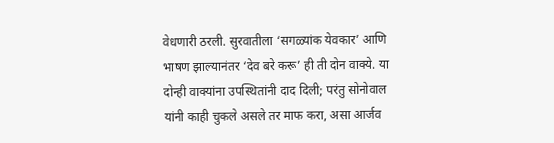वेधणारी ठरली. सुरवातीला ‘सगळ्यांक येवकार’ आणि भाषण झाल्यानंतर ‘देव बरे करू’ ही ती दोन वाक्ये. या दोन्ही वाक्यांना उपस्थितांनी दाद दिली; परंतु सोनोवाल यांनी काही चुकले असले तर माफ करा, असा आर्जव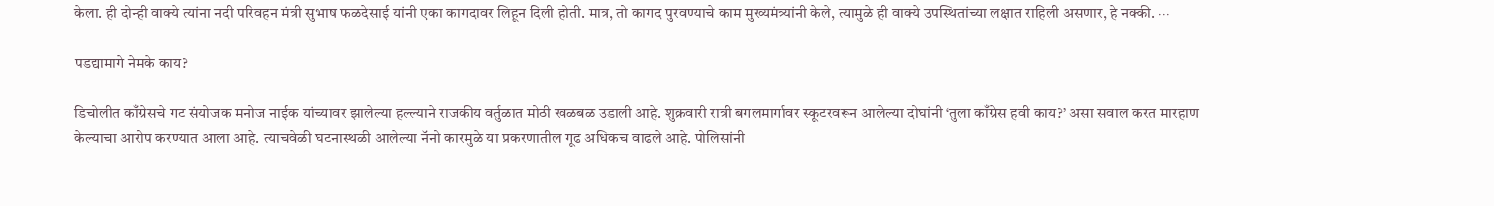केला. ही दोन्ही वाक्ये त्यांना नदी परिवहन मंत्री सुभाष फळदेसाई यांनी एका कागदावर लिहून दिली होती. मात्र, तो कागद पुरवण्याचे काम मुख्यमंत्र्यांनी केले, त्यामुळे ही वाक्ये उपस्थितांच्या लक्षात राहिली असणार, हे नक्की. ∙∙∙

पडद्यामागे नेमके काय?

डिचोलीत काँग्रेसचे गट संयोजक मनोज नाईक यांच्यावर झालेल्या हल्ल्याने राजकीय वर्तुळात मोठी खळबळ उडाली आहे. शुक्रवारी रात्री बगलमार्गावर स्कूटरवरून आलेल्या दोघांनी ‘तुला काँग्रेस हवी काय?’ असा सवाल करत मारहाण केल्याचा आरोप करण्यात आला आहे. त्याचवेळी घटनास्थळी आलेल्या नॅनो कारमुळे या प्रकरणातील गूढ अधिकच वाढले आहे. पोलिसांनी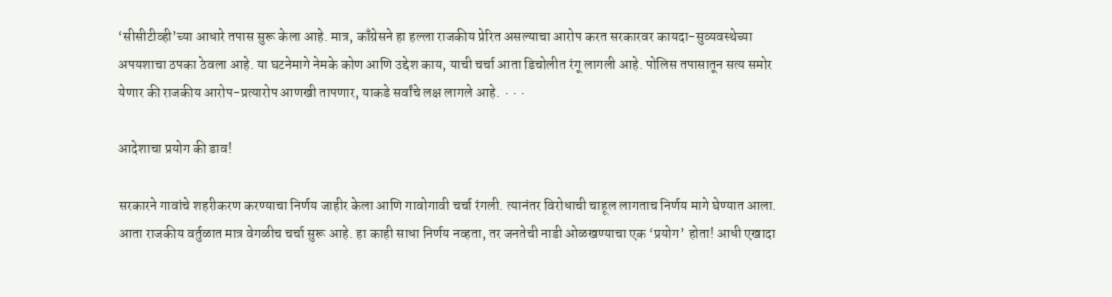‘सीसीटीव्ही’च्या आधारे तपास सुरू केला आहे. मात्र, काँग्रेसने हा हल्ला राजकीय प्रेरित असल्याचा आरोप करत सरकारवर कायदा-सुव्यवस्थेच्या अपयशाचा ठपका ठेवला आहे. या घटनेमागे नेमके कोण आणि उद्देश काय, याची चर्चा आता डिचोलीत रंगू लागली आहे. पोलिस तपासातून सत्य समोर येणार की राजकीय आरोप-प्रत्यारोप आणखी तापणार, याकडे सर्वांचे लक्ष लागले आहे. ∙∙∙

आदेशाचा प्रयोग की डाव!

सरकारने गावांचे शहरीकरण करण्याचा निर्णय जाहीर केला आणि गावोगावी चर्चा रंगली. त्यानंतर विरोधाची चाहूल लागताच निर्णय मागे घेण्यात आला. आता राजकीय वर्तुळात मात्र वेगळीच चर्चा सुरू आहे. हा काही साधा निर्णय नव्हता, तर जनतेची नाडी ओळखण्याचा एक ‘प्रयोग’ होता! आधी एखादा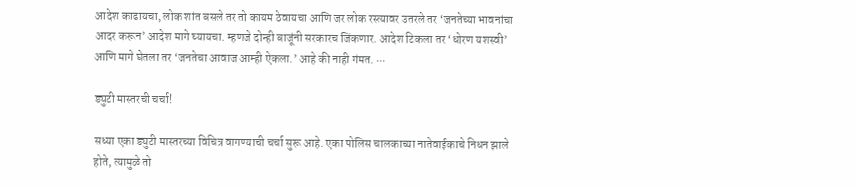आदेश काढायचा, लोक शांत बसले तर तो कायम ठेवायचा आणि जर लोक रस्त्यावर उतरले तर ‘जनतेच्या भावनांचा आदर करून’ आदेश मागे घ्यायचा. म्हणजे दोन्ही बाजूंनी सरकारच जिंकणार. आदेश टिकला तर ‘धोरण यशस्वी’ आणि मागे घेतला तर ‘जनतेचा आवाज आम्ही ऐकला.’ आहे की नाही गंमत. ∙∙∙

ड्युटी मास्तरची चर्चा!

सध्या एका ड्युटी मास्तरच्या विचित्र वागण्याची चर्चा सुरू आहे. एका पोलिस चालकाच्या नातेवाईकाचे निधन झाले होते, त्यामुळे तो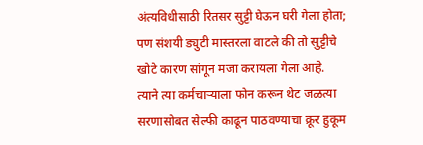अंत्यविधीसाठी रितसर सुट्टी घेऊन घरी गेला होता; पण संशयी ड्युटी मास्तरला वाटले की तो सुट्टीचे खोटे कारण सांगून मजा करायला गेला आहे. त्याने त्या कर्मचाऱ्याला फोन करून थेट जळत्या सरणासोबत सेल्फी काढून पाठवण्याचा क्रूर हुकूम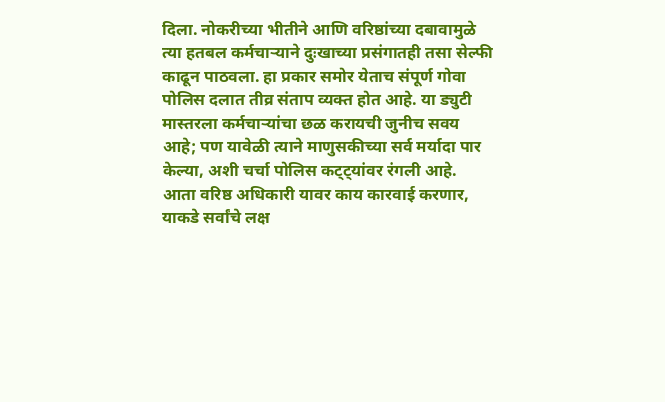दिला. नोकरीच्या भीतीने आणि वरिष्ठांच्या दबावामुळे त्या हतबल कर्मचाऱ्याने दुःखाच्या प्रसंगातही तसा सेल्फी काढून पाठवला. हा प्रकार समोर येताच संपूर्ण गोवा पोलिस दलात तीव्र संताप व्यक्त होत आहे. या ड्युटी मास्तरला कर्मचाऱ्यांचा छळ करायची जुनीच सवय आहे; पण यावेळी त्याने माणुसकीच्या सर्व मर्यादा पार केल्या, अशी चर्चा पोलिस कट्ट्यांवर रंगली आहे. आता वरिष्ठ अधिकारी यावर काय कारवाई करणार, याकडे सर्वांचे लक्ष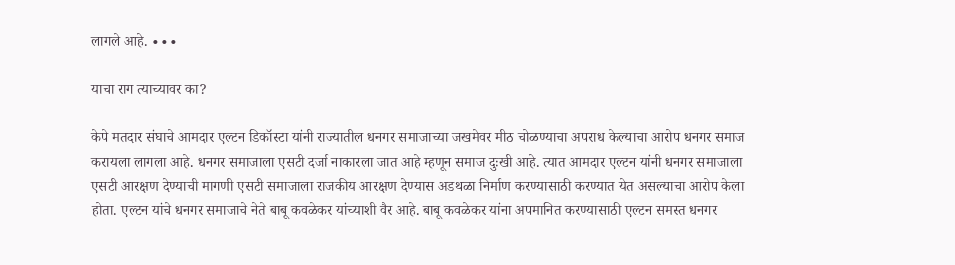लागले आहे. ∙∙∙

याचा राग त्याच्यावर का?

केपे मतदार संघाचे आमदार एल्टन डिकॉस्टा यांनी राज्यातील धनगर समाजाच्या जखमेवर मीठ चोळण्याचा अपराध केल्याचा आरोप धनगर समाज करायला लागला आहे. धनगर समाजाला एसटी दर्जा नाकारला जात आहे म्हणून समाज दुःखी आहे. त्यात आमदार एल्टन यांनी धनगर समाजाला एसटी आरक्षण देण्याची मागणी एसटी समाजाला राजकीय आरक्षण देण्यास अडथळा निर्माण करण्यासाठी करण्यात येत असल्याचा आरोप केला होता. एल्टन यांचे धनगर समाजाचे नेते बाबू कवळेकर यांच्याशी वैर आहे. बाबू कवळेकर यांना अपमानित करण्यासाठी एल्टन समस्त धनगर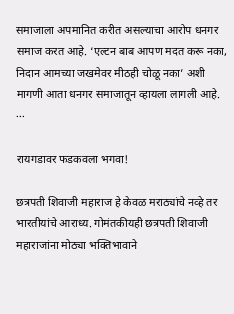समाजाला अपमानित करीत असल्याचा आरोप धनगर समाज करत आहे. ‘एल्टन बाब आपण मदत करू नका, निदान आमच्या जखमेवर मीठही चोळू नका’ अशी मागणी आता धनगर समाजातून व्हायला लागली आहे. ∙∙∙

रायगडावर फडकवला भगवा!

छत्रपती शिवाजी महाराज हे केवळ मराठ्यांचे नव्हे तर भारतीयांचे आराध्य. गोमंतकीयही छत्रपती शिवाजी महाराजांना मोठ्या भक्तिभावाने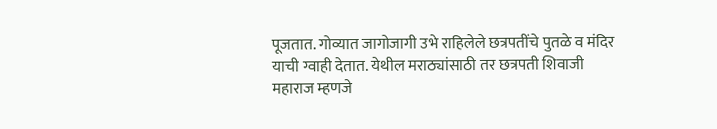पूजतात. गोव्यात जागोजागी उभे राहिलेले छत्रपतींचे पुतळे व मंदिर याची ग्वाही देतात. येथील मराठ्यांसाठी तर छत्रपती शिवाजी महाराज म्हणजे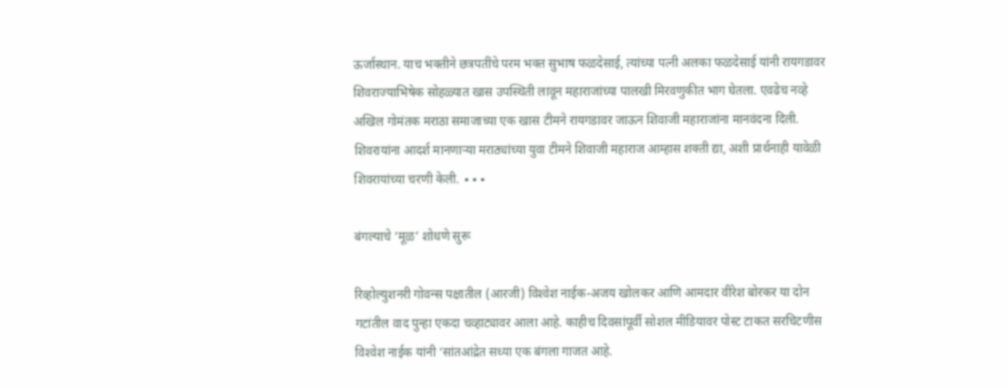ऊर्जास्थान. याच भक्तीने छत्रपतींचे परम भक्त सुभाष फळदेसाई, त्यांच्या पत्नी अलका फळदेसाई यांनी रायगडावर शिवराज्याभिषेक सोहळ्यात खास उपस्थिती लावून महाराजांच्या पालखी मिरवणुकीत भाग घेतला. एवढेच नव्हे अखिल गोमंतक मराठा समाजाच्या एक खास टीमने रायगडावर जाऊन शिवाजी महाराजांना मानवंदना दिली. शिवरायांना आदर्श मानणाऱ्या मराठ्यांच्या युवा टीमने शिवाजी महाराज आम्हास शक्ती द्या, अशी प्रार्थनाही यावेळी शिवरायांच्या चरणी केली. ∙∙∙

बंगल्‍याचे ‘मूळ’ शोधणे सुरू

रिव्‍होल्‍युशनरी गोवन्‍स पक्षातील (आरजी) विश्‍‍वेश नाईक-अजय खोलकर आणि आमदार वीरेश बोरकर या दोन गटांतील वाद पुन्‍हा एकदा चव्‍हाट्यावर आला आहे. काहीच दिवसांपूर्वी सोशल मीडियावर पोस्‍ट टाकत सरचिटणीस विश्‍‍वेश नाईक यांनी ‘सांतआंद्रेत सध्‍या एक बंगला गाजत आहे.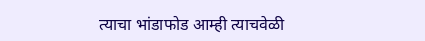त्‍याचा भांडाफोड आम्‍ही त्‍याचवेळी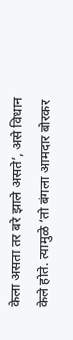केला असता तर बरे झाले असते’, असे विधान केले होते. त्‍यामुळे ‘तो बंगला आमदार बोरकर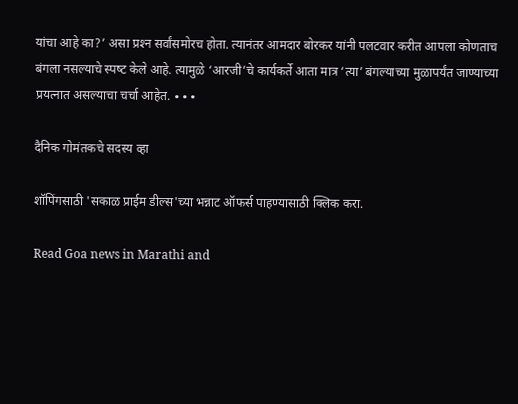यांचा आहे का?’ असा प्रश्‍‍न सर्वांसमोरच होता. त्‍यानंतर आमदार बोरकर यांनी पलटवार करीत आपला कोणताच बंगला नसल्‍याचे स्‍पष्‍ट केले आहे. त्‍यामुळे ‘आरजी’चे कार्यकर्ते आता मात्र ‘त्‍या’ बंगल्‍याच्‍या मुळापर्यंत जाण्‍याच्‍या प्रयत्‍नात असल्‍याचा चर्चा आहेत. ∙∙∙

दैनिक गोमंतकचे सदस्य व्हा

शॉपिंगसाठी 'सकाळ प्राईम डील्स'च्या भन्नाट ऑफर्स पाहण्यासाठी क्लिक करा.

Read Goa news in Marathi and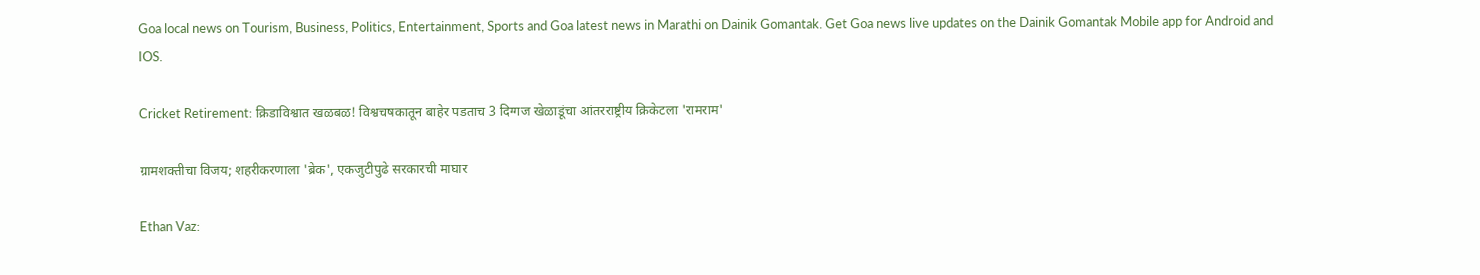Goa local news on Tourism, Business, Politics, Entertainment, Sports and Goa latest news in Marathi on Dainik Gomantak. Get Goa news live updates on the Dainik Gomantak Mobile app for Android and IOS.

Cricket Retirement: क्रिडाविश्वात खळबळ! विश्वचषकातून बाहेर पडताच 3 दिग्गज खेळाडूंचा आंतरराष्ट्रीय क्रिकेटला 'रामराम'

ग्रामशक्तीचा विजय; शहरीकरणाला 'ब्रेक', एकजुटीपुढे सरकारची माघार

Ethan Vaz: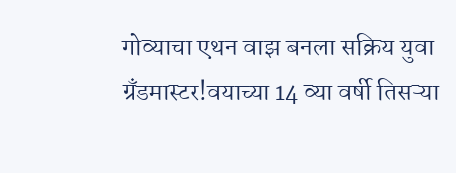गोव्याचा एथन वाझ बनला सक्रिय युवा ग्रँडमास्टर!वयाच्‍या 14 व्या वर्षी तिसऱ्या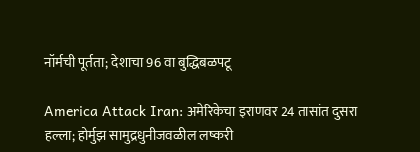नॉर्मची पूर्तता; देशाचा 96 वा बुद्धिबळपटू

America Attack Iran: अमेरिकेचा इराणवर 24 तासांत दुसरा हल्ला; होर्मुझ सामुद्रधुनीजवळील लष्करी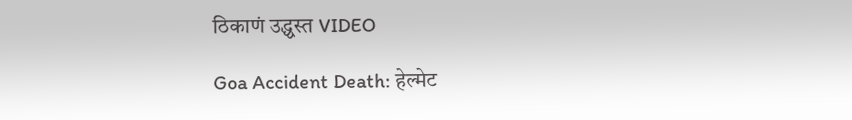ठिकाणं उद्ध्वस्त VIDEO

Goa Accident Death: हेल्मेट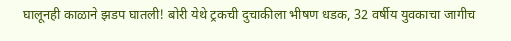घालूनही काळाने झडप घातली! बोरी येथे ट्रकची दुचाकीला भीषण धडक, 32 वर्षीय युवकाचा जागीच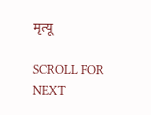मृत्यू

SCROLL FOR NEXT